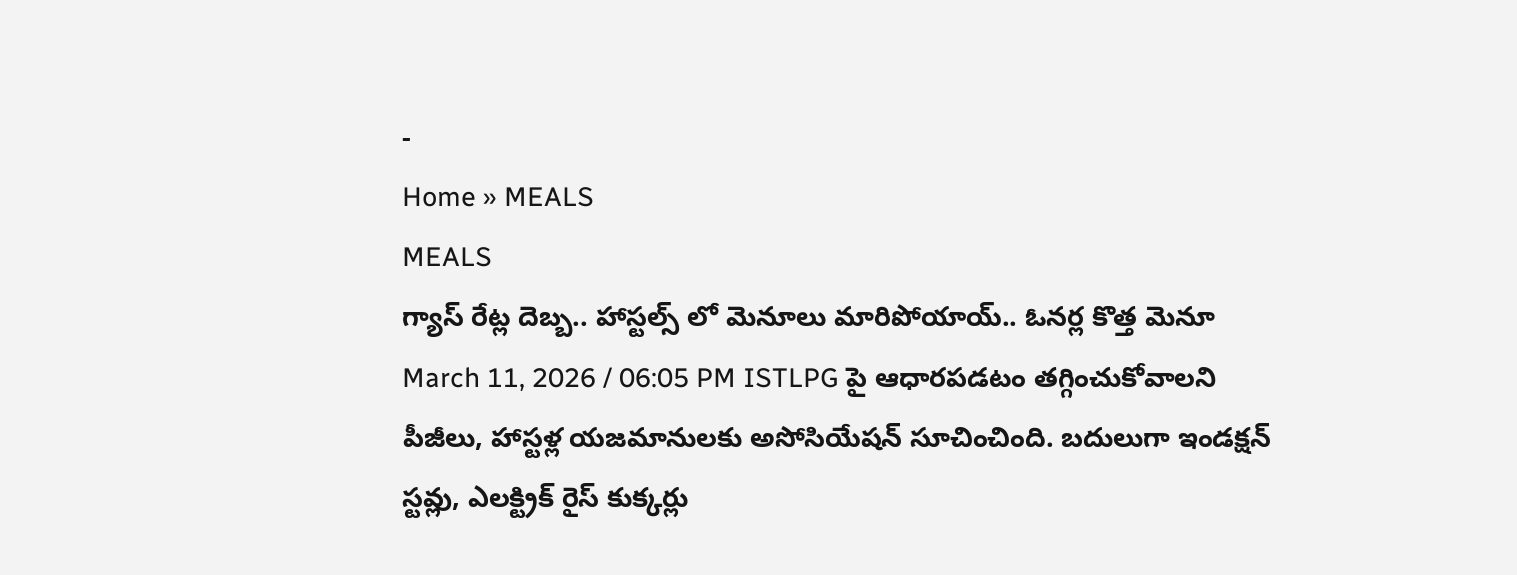-
Home » MEALS
MEALS
గ్యాస్ రేట్ల దెబ్బ.. హాస్టల్స్ లో మెనూలు మారిపోయాయ్.. ఓనర్ల కొత్త మెనూ
March 11, 2026 / 06:05 PM ISTLPG పై ఆధారపడటం తగ్గించుకోవాలని పీజీలు, హాస్టళ్ల యజమానులకు అసోసియేషన్ సూచించింది. బదులుగా ఇండక్షన్ స్టవ్లు, ఎలక్ట్రిక్ రైస్ కుక్కర్లు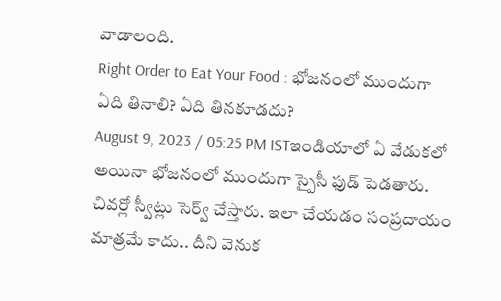వాడాలంది.
Right Order to Eat Your Food : భోజనంలో ముందుగా ఏది తినాలి? ఏది తినకూడదు?
August 9, 2023 / 05:25 PM ISTఇండియాలో ఏ వేడుకలో అయినా భోజనంలో ముందుగా స్పైసీ ఫుడ్ పెడతారు. చివర్లో స్వీట్లు సెర్వ్ చేస్తారు. ఇలా చేయడం సంప్రదాయం మాత్రమే కాదు.. దీని వెనుక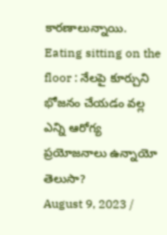కారణాలున్నాయి.
Eating sitting on the floor : నేలపై కూర్చుని భోజనం చేయడం వల్ల ఎన్ని ఆరోగ్య ప్రయోజనాలు ఉన్నాయో తెలుసా?
August 9, 2023 /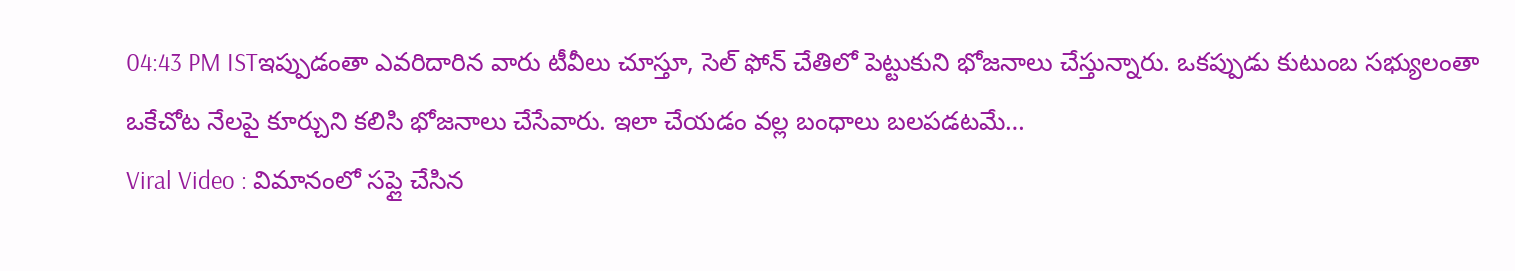04:43 PM ISTఇప్పుడంతా ఎవరిదారిన వారు టీవీలు చూస్తూ, సెల్ ఫోన్ చేతిలో పెట్టుకుని భోజనాలు చేస్తున్నారు. ఒకప్పుడు కుటుంబ సభ్యులంతా ఒకేచోట నేలపై కూర్చుని కలిసి భోజనాలు చేసేవారు. ఇలా చేయడం వల్ల బంధాలు బలపడటమే…
Viral Video : విమానంలో సప్లై చేసిన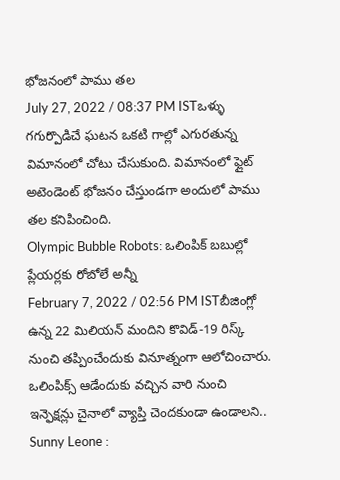భోజనంలో పాము తల
July 27, 2022 / 08:37 PM ISTఒళ్ళు గగుర్పొడిచే ఘటన ఒకటి గాల్లో ఎగురతున్న విమానంలో చోటు చేసుకుంది. విమానంలో ఫ్లైట్ అటెండెంట్ భోజనం చేస్తుండగా అందులో పాము తల కనిపించింది.
Olympic Bubble Robots: ఒలింపిక్ బబుల్లో ప్లేయర్లకు రోబోలే అన్నీ
February 7, 2022 / 02:56 PM ISTబీజింగ్లో ఉన్న 22 మిలియన్ మందిని కొవిడ్-19 రిస్క్ నుంచి తప్పించేందుకు వినూత్నంగా ఆలోచించారు. ఒలింపిక్స్ ఆడేందుకు వచ్చిన వారి నుంచి ఇన్ఫెక్షన్లు చైనాలో వ్యాప్తి చెందకుండా ఉండాలని..
Sunny Leone :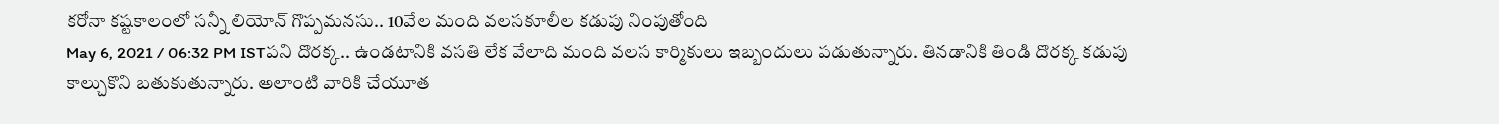కరోనా కష్టకాలంలో సన్నీ లియోన్ గొప్పమనసు.. 10వేల మంది వలసకూలీల కడుపు నింపుతోంది
May 6, 2021 / 06:32 PM ISTపని దొరక్క.. ఉండటానికి వసతి లేక వేలాది మంది వలస కార్మికులు ఇబ్బందులు పడుతున్నారు. తినడానికి తిండి దొరక్క కడుపు కాల్చుకొని బతుకుతున్నారు. అలాంటి వారికి చేయూత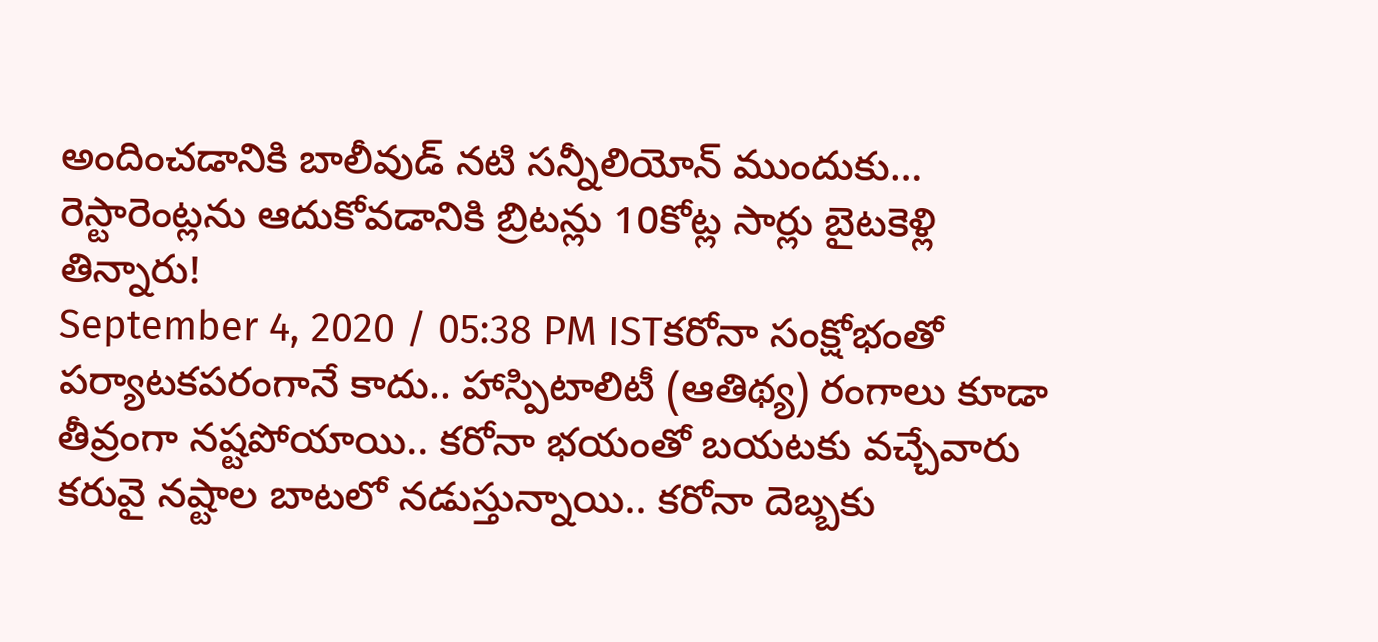అందించడానికి బాలీవుడ్ నటి సన్నీలియోన్ ముందుకు…
రెస్టారెంట్లను ఆదుకోవడానికి బ్రిటన్లు 10కోట్ల సార్లు బైటకెళ్లి తిన్నారు!
September 4, 2020 / 05:38 PM ISTకరోనా సంక్షోభంతో పర్యాటకపరంగానే కాదు.. హాస్పిటాలిటీ (ఆతిథ్య) రంగాలు కూడా తీవ్రంగా నష్టపోయాయి.. కరోనా భయంతో బయటకు వచ్చేవారు కరువై నష్టాల బాటలో నడుస్తున్నాయి.. కరోనా దెబ్బకు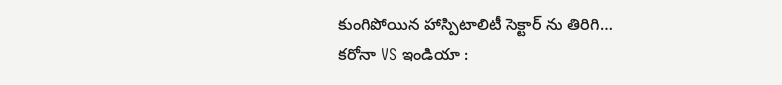కుంగిపోయిన హాస్పిటాలిటీ సెక్టార్ ను తిరిగి…
కరోనా VS ఇండియా :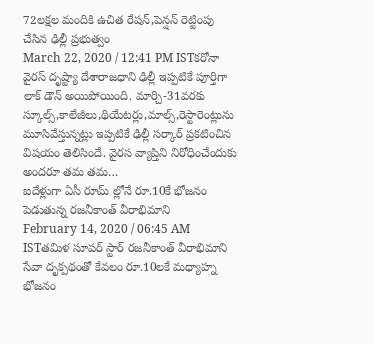72లక్షల మందికి ఉచిత రేషన్,పెన్షన్ రెట్టింపు చేసిన ఢిల్లీ ప్రభుత్వం
March 22, 2020 / 12:41 PM ISTకరోనా వైరస్ దృష్ట్యా దేశారాజధాని ఢిల్లీ ఇప్పటికే పూర్తిగా లాక్ డౌన్ అయిపోయింది. మార్చి-31వరకు స్కూల్స్,కాలేజీలు,థియేటర్లు,మాల్స్,రెస్టారెంట్లును మూసివేస్తున్నట్లు ఇప్పటికే ఢిల్లీ సర్కార్ ప్రకటించిన విషయం తెలిసిందే. వైరస వ్యాప్తిని నిరోధించేందుకు అందరూ తమ తమ…
ఐదేళ్లుగా ఏసీ రూమ్ ల్లోనే రూ.10కే భోజనం పెడుతున్న రజనీకాంత్ వీరాభిమాని
February 14, 2020 / 06:45 AM ISTతమిళ సూపర్ స్టార్ రజనీకాంత్ వీరాభిమాని సేవా దృక్పథంతో కేవలం రూ.10లకే మధ్యాహ్న భోజనం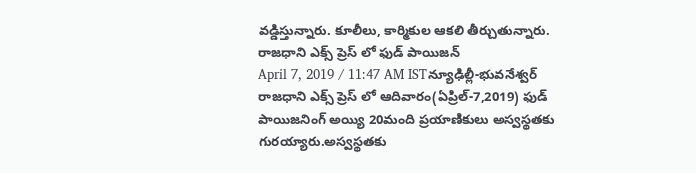వడ్డిస్తున్నారు. కూలీలు, కార్మికుల ఆకలి తీర్చుతున్నారు.
రాజధాని ఎక్స్ ప్రెస్ లో ఫుడ్ పాయిజన్
April 7, 2019 / 11:47 AM ISTన్యూఢిల్లీ-భువనేశ్వర్ రాజధాని ఎక్స్ ప్రెస్ లో ఆదివారం(ఏప్రిల్-7,2019) ఫుడ్ పాయిజనింగ్ అయ్యి 20మంది ప్రయాణికులు అస్వస్థతకు గురయ్యారు.అస్వస్థతకు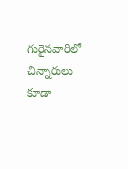గురైనవారిలో చిన్నారులు కూడా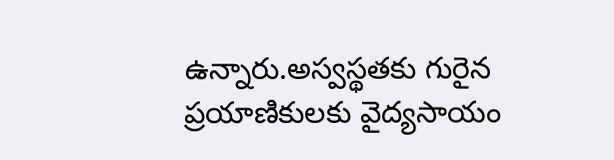ఉన్నారు.అస్వస్థతకు గురైన ప్రయాణికులకు వైద్యసాయం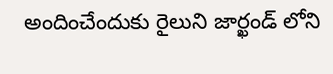అందించేందుకు రైలుని జార్ఖండ్ లోని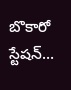బొకారో స్టేషన్…